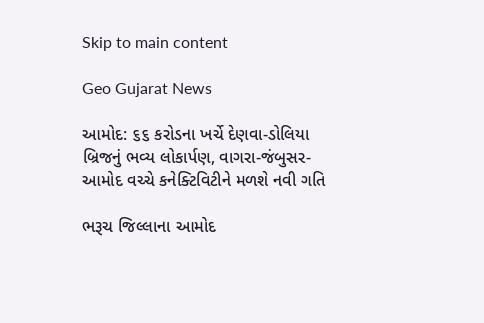Skip to main content

Geo Gujarat News

આમોદ: ૬૬ કરોડના ખર્ચે દેણવા-ડોલિયા બ્રિજનું ભવ્ય લોકાર્પણ, વાગરા-જંબુસર-આમોદ વચ્ચે કનેક્ટિવિટીને મળશે નવી ગતિ

ભરૂચ જિલ્લાના આમોદ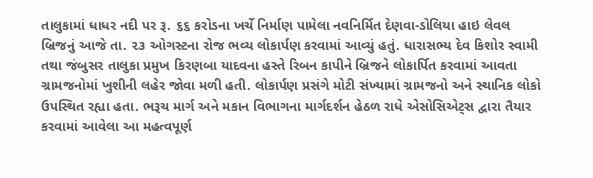તાલુકામાં ધાધર નદી પર રૂ. ૬૬ કરોડના ખર્ચે નિર્માણ પામેલા નવનિર્મિત દેણવા-ડોલિયા હાઇ લેવલ બ્રિજનું આજે તા. ૨૩ ઓગસ્ટના રોજ ભવ્ય લોકાર્પણ કરવામાં આવ્યું હતું. ધારાસભ્ય દેવ કિશોર સ્વામી તથા જંબુસર તાલુકા પ્રમુખ કિરણબા યાદવના હસ્તે રિબન કાપીને બ્રિજને લોકાર્પિત કરવામાં આવતા ગ્રામજનોમાં ખુશીની લહેર જોવા મળી હતી. લોકાર્પણ પ્રસંગે મોટી સંખ્યામાં ગ્રામજનો અને સ્થાનિક લોકો ઉપસ્થિત રહ્યા હતા. ભરૂચ માર્ગ અને મકાન વિભાગના માર્ગદર્શન હેઠળ રાધે એસોસિએટ્સ દ્વારા તૈયાર કરવામાં આવેલા આ મહત્વપૂર્ણ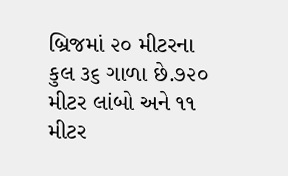બ્રિજમાં ૨૦ મીટરના કુલ ૩૬ ગાળા છે.૭૨૦ મીટર લાંબો અને ૧૧ મીટર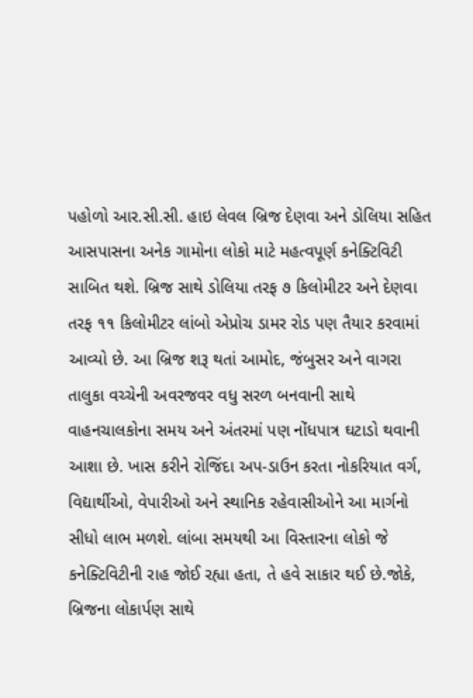પહોળો આર.સી.સી. હાઇ લેવલ બ્રિજ દેણવા અને ડોલિયા સહિત આસપાસના અનેક ગામોના લોકો માટે મહત્વપૂર્ણ કનેક્ટિવિટી સાબિત થશે. બ્રિજ સાથે ડોલિયા તરફ ૭ કિલોમીટર અને દેણવા તરફ ૧૧ કિલોમીટર લાંબો એપ્રોચ ડામર રોડ પણ તૈયાર કરવામાં આવ્યો છે. આ બ્રિજ શરૂ થતાં આમોદ, જંબુસર અને વાગરા તાલુકા વચ્ચેની અવરજવર વધુ સરળ બનવાની સાથે વાહનચાલકોના સમય અને અંતરમાં પણ નોંધપાત્ર ઘટાડો થવાની આશા છે. ખાસ કરીને રોજિંદા અપ-ડાઉન કરતા નોકરિયાત વર્ગ, વિદ્યાર્થીઓ, વેપારીઓ અને સ્થાનિક રહેવાસીઓને આ માર્ગનો સીધો લાભ મળશે. લાંબા સમયથી આ વિસ્તારના લોકો જે કનેક્ટિવિટીની રાહ જોઈ રહ્યા હતા, તે હવે સાકાર થઈ છે.જોકે, બ્રિજના લોકાર્પણ સાથે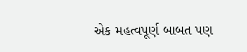એક મહત્વપૂર્ણ બાબત પણ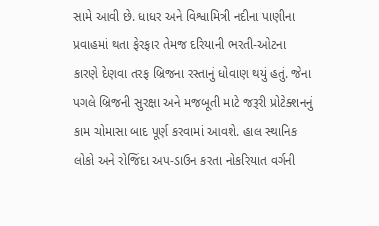સામે આવી છે. ધાધર અને વિશ્વામિત્રી નદીના પાણીના પ્રવાહમાં થતા ફેરફાર તેમજ દરિયાની ભરતી-ઓટના કારણે દેણવા તરફ બ્રિજના રસ્તાનું ધોવાણ થયું હતું. જેના પગલે બ્રિજની સુરક્ષા અને મજબૂતી માટે જરૂરી પ્રોટેક્શનનું કામ ચોમાસા બાદ પૂર્ણ કરવામાં આવશે. હાલ સ્થાનિક લોકો અને રોજિંદા અપ-ડાઉન કરતા નોકરિયાત વર્ગની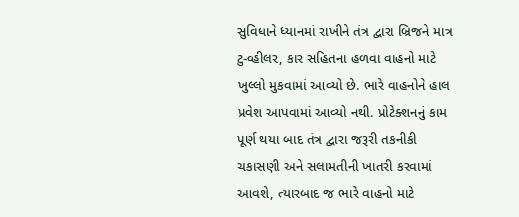સુવિધાને ધ્યાનમાં રાખીને તંત્ર દ્વારા બ્રિજને માત્ર ટુ-વ્હીલર, કાર સહિતના હળવા વાહનો માટે ખુલ્લો મુકવામાં આવ્યો છે. ભારે વાહનોને હાલ પ્રવેશ આપવામાં આવ્યો નથી. પ્રોટેક્શનનું કામ પૂર્ણ થયા બાદ તંત્ર દ્વારા જરૂરી તકનીકી ચકાસણી અને સલામતીની ખાતરી કરવામાં આવશે, ત્યારબાદ જ ભારે વાહનો માટે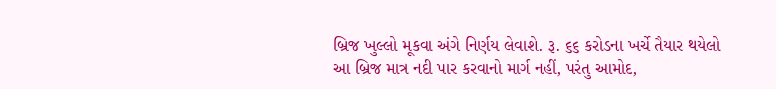બ્રિજ ખુલ્લો મૂકવા અંગે નિર્ણય લેવાશે. રૂ. ૬૬ કરોડના ખર્ચે તૈયાર થયેલો આ બ્રિજ માત્ર નદી પાર કરવાનો માર્ગ નહીં, પરંતુ આમોદ,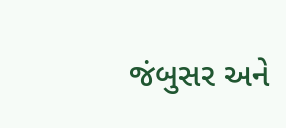જંબુસર અને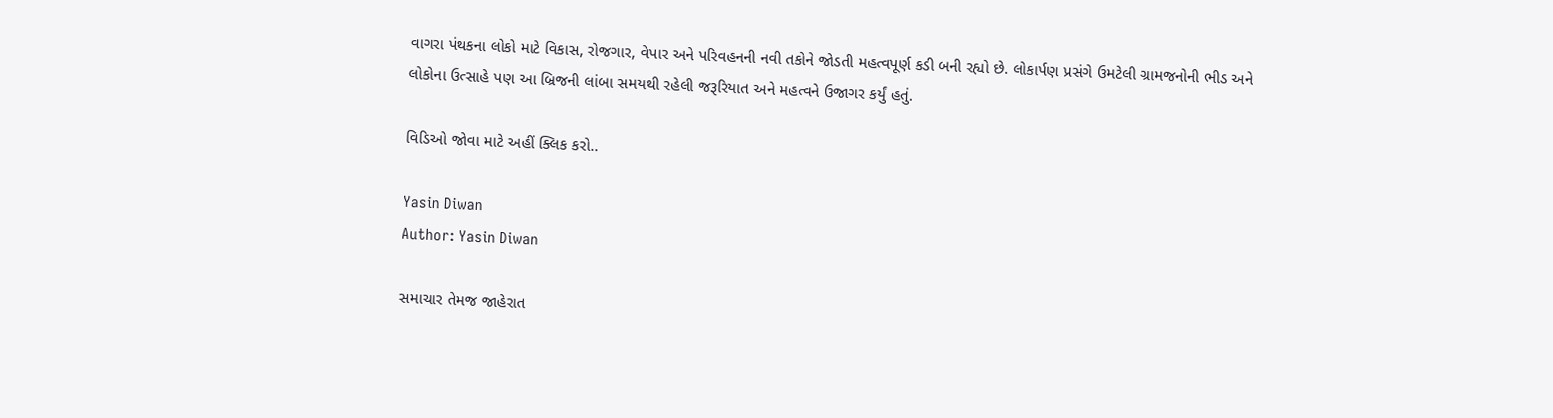વાગરા પંથકના લોકો માટે વિકાસ, રોજગાર, વેપાર અને પરિવહનની નવી તકોને જોડતી મહત્વપૂર્ણ કડી બની રહ્યો છે. લોકાર્પણ પ્રસંગે ઉમટેલી ગ્રામજનોની ભીડ અને લોકોના ઉત્સાહે પણ આ બ્રિજની લાંબા સમયથી રહેલી જરૂરિયાત અને મહત્વને ઉજાગર કર્યું હતું.

વિડિઓ જોવા માટે અહીં ક્લિક કરો..

Yasin Diwan
Author: Yasin Diwan

સમાચાર તેમજ જાહેરાત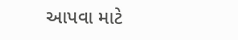આપવા માટે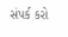સંપર્ક કરો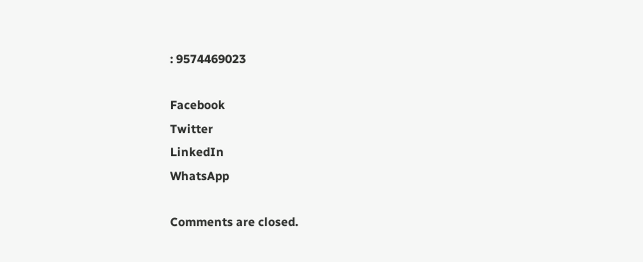: 9574469023

Facebook
Twitter
LinkedIn
WhatsApp

Comments are closed.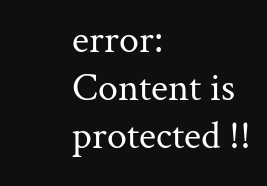error: Content is protected !!